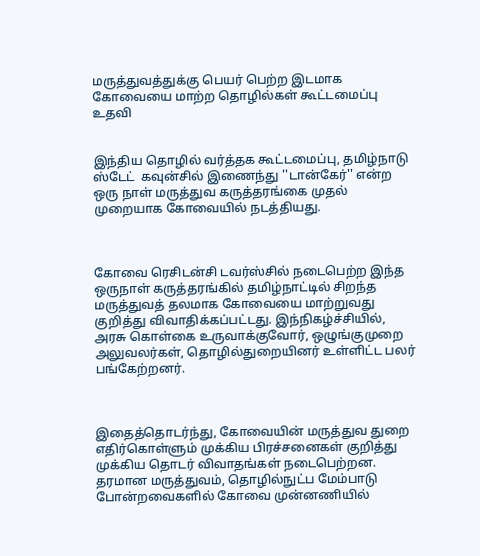மருத்துவத்துக்கு பெயர் பெற்ற இடமாக கோவையை மாற்ற தொழில்கள் கூட்டமைப்பு உதவி


இந்திய தொழில் வர்த்தக கூட்டமைப்பு, தமிழ்நாடு ஸ்டேட்  கவுன்சில் இணைந்து ''டான்கேர்'' என்ற ஒரு நாள் மருத்துவ கருத்தரங்கை முதல் முறையாக கோவையில் நடத்தியது.



கோவை ரெசிடன்சி டவர்ஸ்சில் நடைபெற்ற இந்த ஒருநாள் கருத்தரங்கில் தமிழ்நாட்டில் சிறந்த மருத்துவத் தலமாக கோவையை மாற்றுவது குறித்து விவாதிக்கப்பட்டது. இந்நிகழ்ச்சியில், அரசு கொள்கை உருவாக்குவோர், ஒழுங்குமுறை அலுவலர்கள், தொழில்துறையினர் உள்ளிட்ட பலர் பங்கேற்றனர்.



இதைத்தொடர்ந்து, கோவையின் மருத்துவ துறை எதிர்கொள்ளும் முக்கிய பிரச்சனைகள் குறித்து முக்கிய தொடர் விவாதங்கள் நடைபெற்றன. தரமான மருத்துவம், தொழில்நுட்ப மேம்பாடு போன்றவைகளில் கோவை முன்னணியில்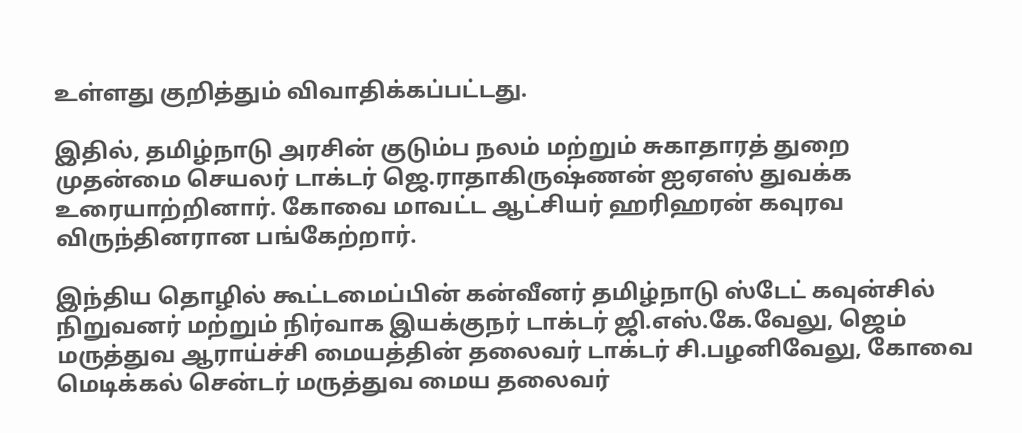உள்ளது குறித்தும் விவாதிக்கப்பட்டது.

இதில், தமிழ்நாடு அரசின் குடும்ப நலம் மற்றும் சுகாதாரத் துறை முதன்மை செயலர் டாக்டர் ஜெ.ராதாகிருஷ்ணன் ஐஏஎஸ் துவக்க உரையாற்றினார். கோவை மாவட்ட ஆட்சியர் ஹரிஹரன் கவுரவ விருந்தினரான பங்கேற்றார்.

இந்திய தொழில் கூட்டமைப்பின் கன்வீனர் தமிழ்நாடு ஸ்டேட் கவுன்சில் நிறுவனர் மற்றும் நிர்வாக இயக்குநர் டாக்டர் ஜி.எஸ்.கே.வேலு, ஜெம் மருத்துவ ஆராய்ச்சி மையத்தின் தலைவர் டாக்டர் சி.பழனிவேலு, கோவை மெடிக்கல் சென்டர் மருத்துவ மைய தலைவர்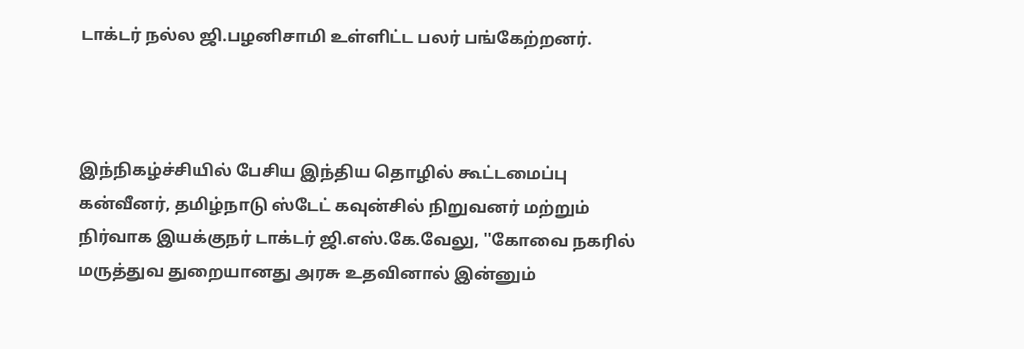டாக்டர் நல்ல ஜி.பழனிசாமி உள்ளிட்ட பலர் பங்கேற்றனர்.



இந்நிகழ்ச்சியில் பேசிய இந்திய தொழில் கூட்டமைப்பு கன்வீனர், தமிழ்நாடு ஸ்டேட் கவுன்சில் நிறுவனர் மற்றும் நிர்வாக இயக்குநர் டாக்டர் ஜி.எஸ்.கே.வேலு, ''கோவை நகரில் மருத்துவ துறையானது அரசு உதவினால் இன்னும்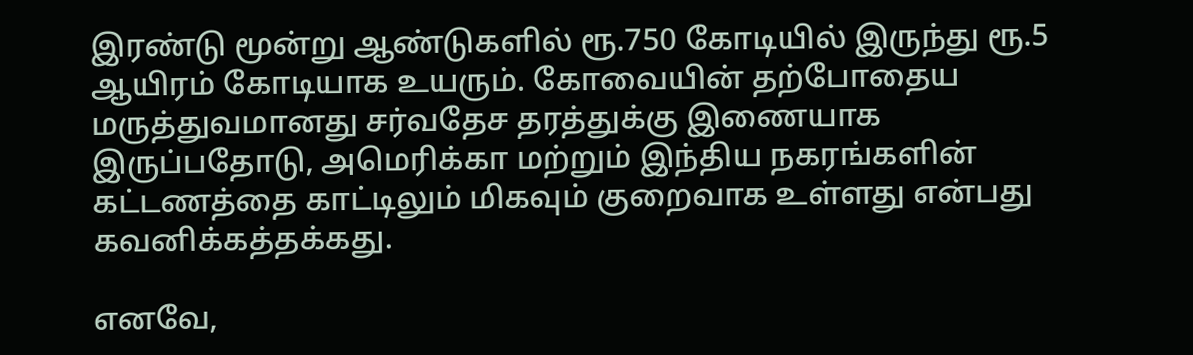இரண்டு மூன்று ஆண்டுகளில் ரூ.750 கோடியில் இருந்து ரூ.5 ஆயிரம் கோடியாக உயரும். கோவையின் தற்போதைய மருத்துவமானது சர்வதேச தரத்துக்கு இணையாக இருப்பதோடு, அமெரிக்கா மற்றும் இந்திய நகரங்களின் கட்டணத்தை காட்டிலும் மிகவும் குறைவாக உள்ளது என்பது கவனிக்கத்தக்கது.

எனவே,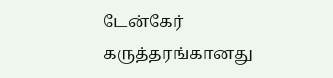டேன்கேர் கருத்தரங்கானது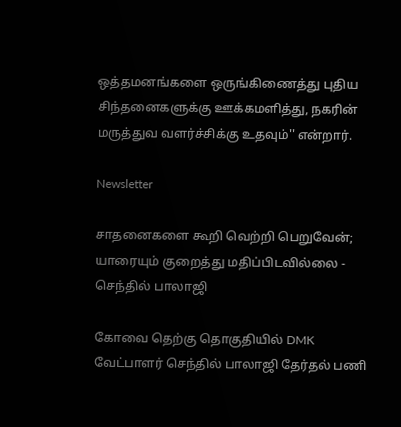ஒத்தமனங்களை ஒருங்கிணைத்து புதிய சிந்தனைகளுக்கு ஊக்கமளித்து, நகரின் மருத்துவ வளர்ச்சிக்கு உதவும்'' என்றார்.

Newsletter

சாதனைகளை கூறி வெற்றி பெறுவேன்; யாரையும் குறைத்து மதிப்பிடவில்லை - செந்தில் பாலாஜி

கோவை தெற்கு தொகுதியில் DMK வேட்பாளர் செந்தில் பாலாஜி தேர்தல் பணி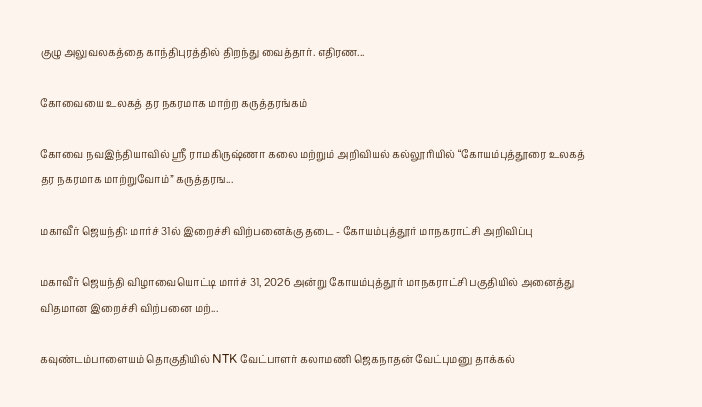குழு அலுவலகத்தை காந்திபுரத்தில் திறந்து வைத்தார். எதிரண...

கோவையை உலகத் தர நகரமாக மாற்ற கருத்தரங்கம்

கோவை நவஇந்தியாவில் ஸ்ரீ ராமகிருஷ்ணா கலை மற்றும் அறிவியல் கல்லூரியில் “கோயம்புத்தூரை உலகத் தர நகரமாக மாற்றுவோம்” கருத்தரங...

மகாவீர் ஜெயந்தி: மார்ச் 31ல் இறைச்சி விற்பனைக்கு தடை - கோயம்புத்தூர் மாநகராட்சி அறிவிப்பு

மகாவீர் ஜெயந்தி விழாவையொட்டி மார்ச் 31, 2026 அன்று கோயம்புத்தூர் மாநகராட்சி பகுதியில் அனைத்து விதமான இறைச்சி விற்பனை மற்...

கவுண்டம்பாளையம் தொகுதியில் NTK வேட்பாளர் கலாமணி ஜெகநாதன் வேட்புமனு தாக்கல்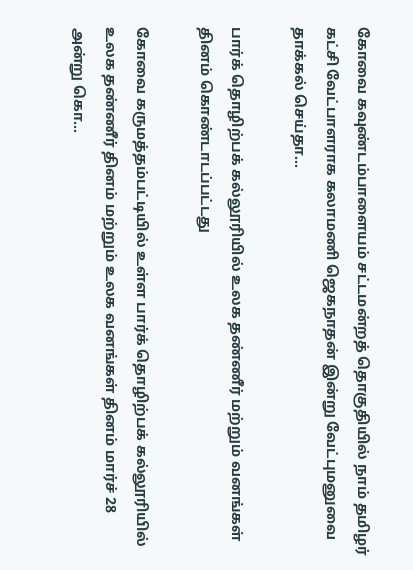கோவை கவுண்டம்பாளையம் சட்டமன்றத் தொகுதியில் நாம் தமிழர் கட்சி வேட்பாளராக கலாமணி ஜெகநாதன் இன்று வேட்புமனுவை தாக்கல் செய்தா...

பார்க் தொழிற்பக் கல்லூரியில் உலக தண்ணீர் மற்றும் வனங்கள் தினம் கொண்டாடப்பட்டது

கோவை கருமத்தம்பட்டியில் உள்ள பார்க் தொழிற்பக் கல்லூரியில் உலக தண்ணீர் தினம் மற்றும் உலக வனங்கள் தினம் மார்ச் 28 அன்று கொ...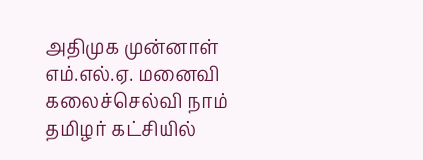அதிமுக முன்னாள் எம்.எல்.ஏ. மனைவி கலைச்செல்வி நாம் தமிழர் கட்சியில்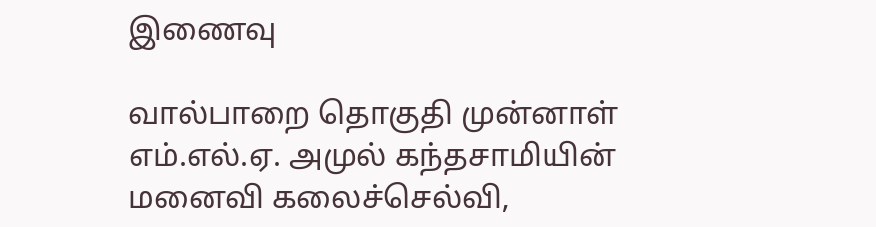இணைவு

வால்பாறை தொகுதி முன்னாள் எம்.எல்.ஏ. அமுல் கந்தசாமியின் மனைவி கலைச்செல்வி,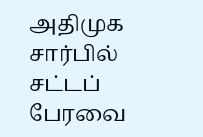அதிமுக சார்பில் சட்டப் பேரவை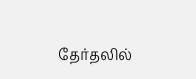தேர்தலில்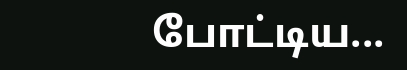போட்டிய...